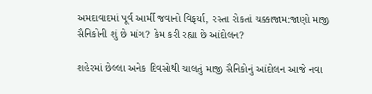અમદાવાદમાં પૂર્વ આર્મી જવાનો વિફર્યા, રસ્તા રોકતાં ચક્કાજામ:જાણો માજી સૈનિકોની શું છે માંગ? કેમ કરી રહ્યા છે આંદોલન?

શહેરમાં છેલ્લા અનેક દિવસોથી ચાલતું માજી સૈનિકોનું આંદોલન આજે નવા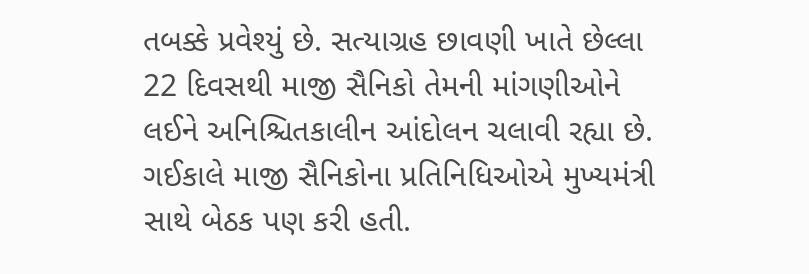તબક્કે પ્રવેશ્યું છે. સત્યાગ્રહ છાવણી ખાતે છેલ્લા 22 દિવસથી માજી સૈનિકો તેમની માંગણીઓને લઈને અનિશ્ચિતકાલીન આંદોલન ચલાવી રહ્યા છે. ગઈકાલે માજી સૈનિકોના પ્રતિનિધિઓએ મુખ્યમંત્રી સાથે બેઠક પણ કરી હતી.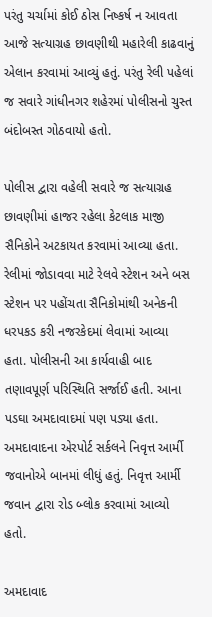પરંતુ ચર્ચામાં કોઈ ઠોસ નિષ્કર્ષ ન આવતા આજે સત્યાગ્રહ છાવણીથી મહારેલી કાઢવાનું એલાન કરવામાં આવ્યું હતું. પરંતુ રેલી પહેલાં જ સવારે ગાંધીનગર શહેરમાં પોલીસનો ચુસ્ત બંદોબસ્ત ગોઠવાયો હતો.

પોલીસ દ્વારા વહેલી સવારે જ સત્યાગ્રહ છાવણીમાં હાજર રહેલા કેટલાક માજી સૈનિકોને અટકાયત કરવામાં આવ્યા હતા. રેલીમાં જોડાવવા માટે રેલવે સ્ટેશન અને બસ સ્ટેશન પર પહોંચતા સૈનિકોમાંથી અનેકની ધરપકડ કરી નજરકેદમાં લેવામાં આવ્યા હતા. પોલીસની આ કાર્યવાહી બાદ તણાવપૂર્ણ પરિસ્થિતિ સર્જાઈ હતી. આના પડઘા અમદાવાદમાં પણ પડ્યા હતા. અમદાવાદના એરપોર્ટ સર્કલને નિવૃત્ત આર્મી જવાનોએ બાનમાં લીધું હતું. નિવૃત્ત આર્મી જવાન દ્વારા રોડ બ્લોક કરવામાં આવ્યો હતો.

અમદાવાદ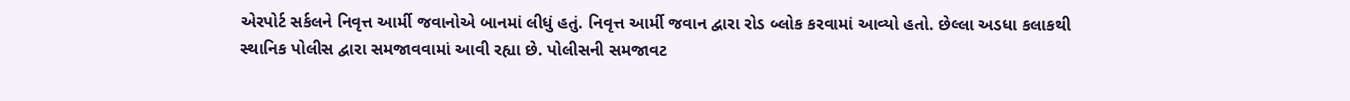એરપોર્ટ સર્કલને નિવૃત્ત આર્મી જવાનોએ બાનમાં લીધું હતું. નિવૃત્ત આર્મી જવાન દ્વારા રોડ બ્લોક કરવામાં આવ્યો હતો. છેલ્લા અડધા કલાકથી સ્થાનિક પોલીસ દ્વારા સમજાવવામાં આવી રહ્યા છે. પોલીસની સમજાવટ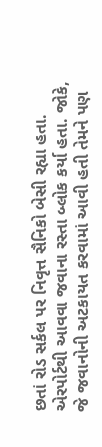છતાં રોડ સર્કલ પર નિવૃત્ત સૈનિકો બેસી રહ્યા હતા. એરપોર્ટથી આવવા જવાના રસ્તા બ્લોક કર્યા હતા. જોકે, જે જવાનોની અટકાયત કરવામાં આવી હતી તેમને પણ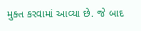મુક્ત કરવામાં આવ્યા છે. જે બાદ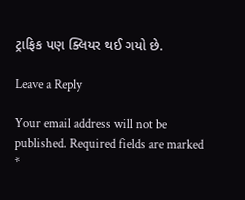ટ્રાફિક પણ ક્લિયર થઈ ગયો છે.

Leave a Reply

Your email address will not be published. Required fields are marked *